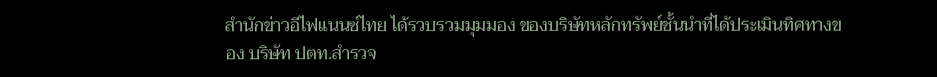สำนักข่าวอีไฟแนนซ์ไทย ได้รวบรวมมุมมอง ของบริษัทหลักทรัพย์ชั้นนำที่ได้ประเมินทิศทางของ บริษัท ปตท.สำรวจ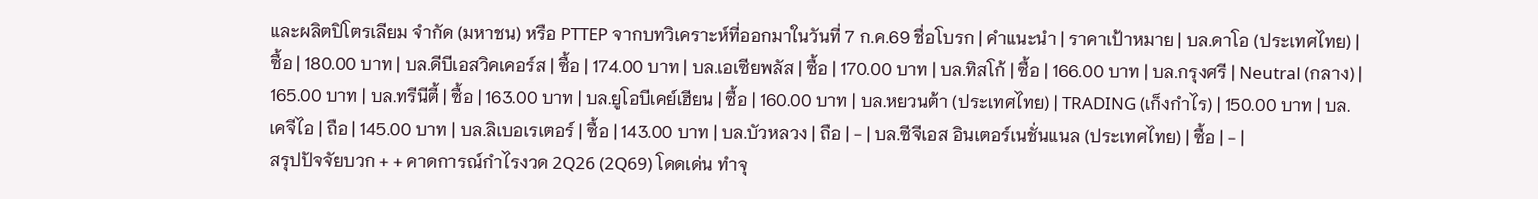และผลิตปิโตรเลียม จำกัด (มหาชน) หรือ PTTEP จากบทวิเคราะห์ที่ออกมาในวันที่ 7 ก.ค.69 ชื่อโบรก | คำแนะนำ | ราคาเป้าหมาย | บล.ดาโอ (ประเทศไทย) | ซื้อ | 180.00 บาท | บล.ดีบีเอสวิคเคอร์ส | ซื้อ | 174.00 บาท | บล.เอเซียพลัส | ซื้อ | 170.00 บาท | บล.ทิสโก้ | ซื้อ | 166.00 บาท | บล.กรุงศรี | Neutral (กลาง) | 165.00 บาท | บล.ทรีนีตี้ | ซื้อ | 163.00 บาท | บล.ยูโอบีเคย์เฮียน | ซื้อ | 160.00 บาท | บล.หยวนต้า (ประเทศไทย) | TRADING (เก็งกำไร) | 150.00 บาท | บล.เคจีไอ | ถือ | 145.00 บาท | บล.ลิเบอเรเตอร์ | ซื้อ | 143.00 บาท | บล.บัวหลวง | ถือ | - | บล.ซีจีเอส อินเตอร์เนชั่นแนล (ประเทศไทย) | ซื้อ | - |
สรุปปัจจัยบวก + + คาดการณ์กำไรงวด 2Q26 (2Q69) โดดเด่น ทำจุ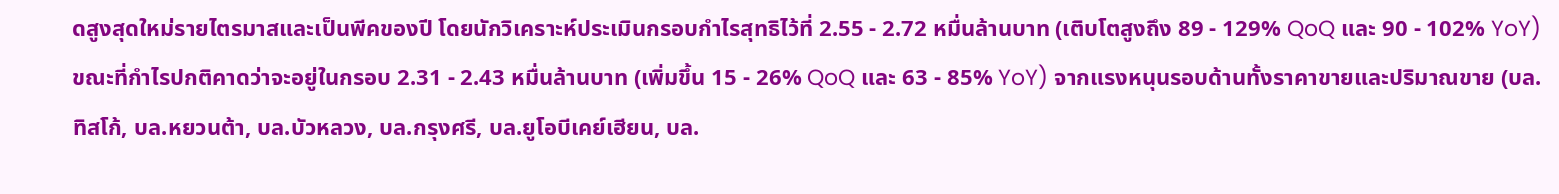ดสูงสุดใหม่รายไตรมาสและเป็นพีคของปี โดยนักวิเคราะห์ประเมินกรอบกำไรสุทธิไว้ที่ 2.55 - 2.72 หมื่นล้านบาท (เติบโตสูงถึง 89 - 129% QoQ และ 90 - 102% YoY) ขณะที่กำไรปกติคาดว่าจะอยู่ในกรอบ 2.31 - 2.43 หมื่นล้านบาท (เพิ่มขึ้น 15 - 26% QoQ และ 63 - 85% YoY) จากแรงหนุนรอบด้านทั้งราคาขายและปริมาณขาย (บล.ทิสโก้, บล.หยวนต้า, บล.บัวหลวง, บล.กรุงศรี, บล.ยูโอบีเคย์เฮียน, บล.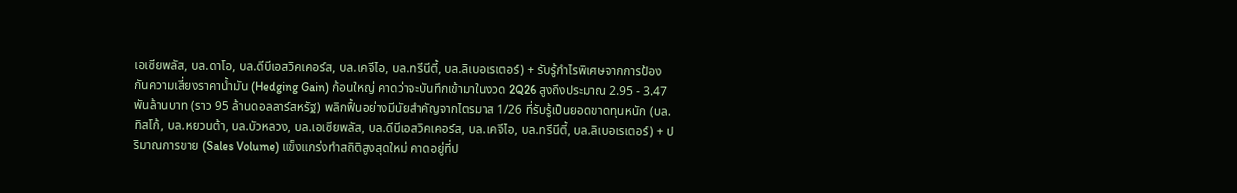เอเซียพลัส, บล.ดาโอ, บล.ดีบีเอสวิคเคอร์ส, บล.เคจีไอ, บล.ทรีนีตี้, บล.ลิเบอเรเตอร์) + รับรู้กำไรพิเศษจากการป้องกันความเสี่ยงราคาน้ำมัน (Hedging Gain) ก้อนใหญ่ คาดว่าจะบันทึกเข้ามาในงวด 2Q26 สูงถึงประมาณ 2.95 - 3.47 พันล้านบาท (ราว 95 ล้านดอลลาร์สหรัฐ) พลิกฟื้นอย่างมีนัยสำคัญจากไตรมาส 1/26 ที่รับรู้เป็นยอดขาดทุนหนัก (บล.ทิสโก้, บล.หยวนต้า, บล.บัวหลวง, บล.เอเซียพลัส, บล.ดีบีเอสวิคเคอร์ส, บล.เคจีไอ, บล.ทรีนีตี้, บล.ลิเบอเรเตอร์) + ปริมาณการขาย (Sales Volume) แข็งแกร่งทำสถิติสูงสุดใหม่ คาดอยู่ที่ป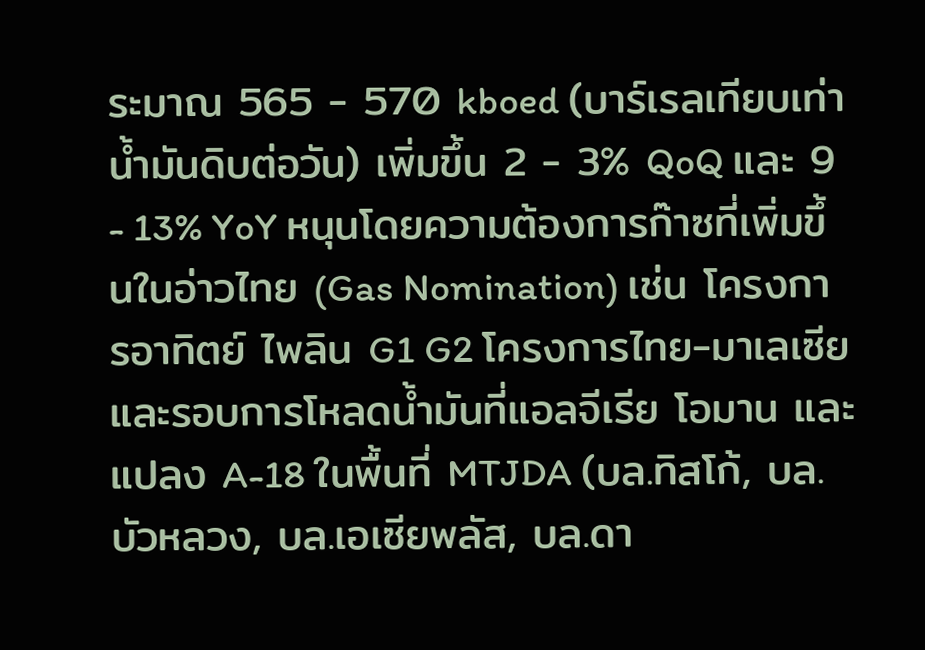ระมาณ 565 - 570 kboed (บาร์เรลเทียบเท่าน้ำมันดิบต่อวัน) เพิ่มขึ้น 2 - 3% QoQ และ 9 - 13% YoY หนุนโดยความต้องการก๊าซที่เพิ่มขึ้นในอ่าวไทย (Gas Nomination) เช่น โครงการอาทิตย์ ไพลิน G1 G2 โครงการไทย-มาเลเซีย และรอบการโหลดน้ำมันที่แอลจีเรีย โอมาน และแปลง A-18 ในพื้นที่ MTJDA (บล.ทิสโก้, บล.บัวหลวง, บล.เอเซียพลัส, บล.ดา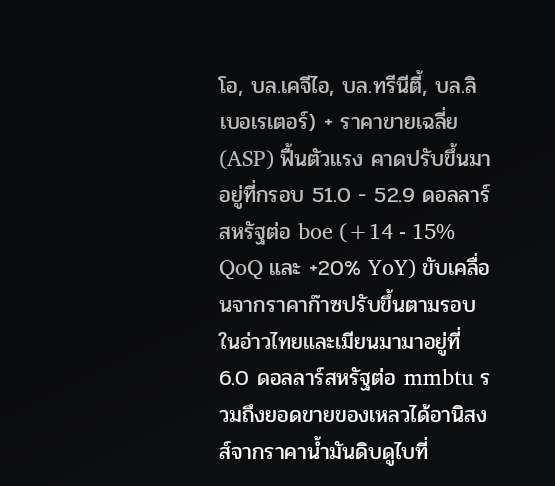โอ, บล.เคจีไอ, บล.ทรีนีตี้, บล.ลิเบอเรเตอร์) + ราคาขายเฉลี่ย (ASP) ฟื้นตัวแรง คาดปรับขึ้นมาอยู่ที่กรอบ 51.0 - 52.9 ดอลลาร์สหรัฐต่อ boe (+14 - 15% QoQ และ +20% YoY) ขับเคลื่อนจากราคาก๊าซปรับขึ้นตามรอบในอ่าวไทยและเมียนมามาอยู่ที่ 6.0 ดอลลาร์สหรัฐต่อ mmbtu รวมถึงยอดขายของเหลวได้อานิสงส์จากราคาน้ำมันดิบดูไบที่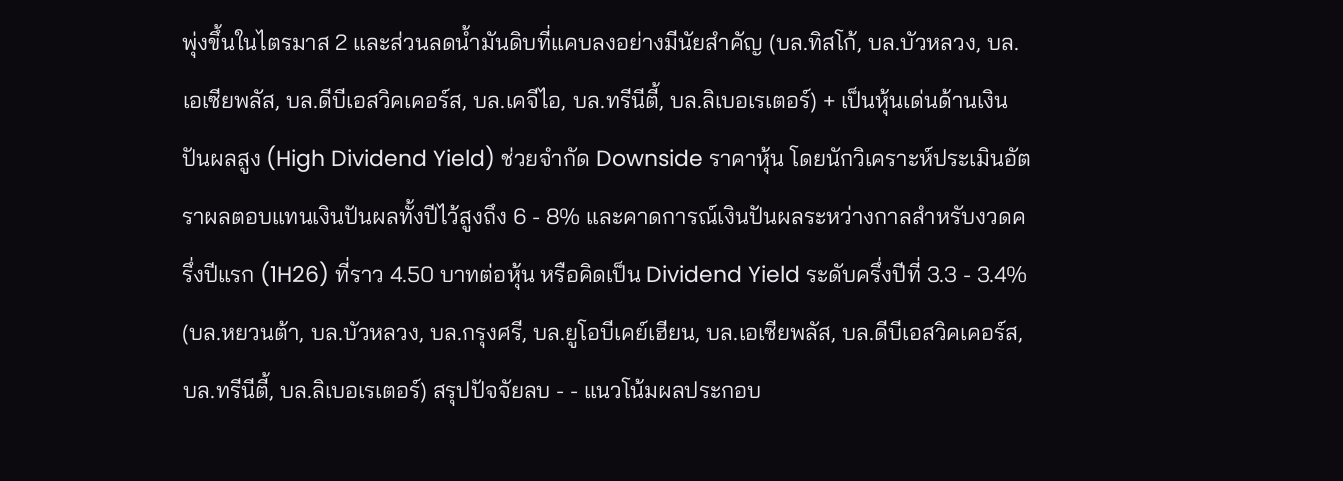พุ่งขึ้นในไตรมาส 2 และส่วนลดน้ำมันดิบที่แคบลงอย่างมีนัยสำคัญ (บล.ทิสโก้, บล.บัวหลวง, บล.เอเซียพลัส, บล.ดีบีเอสวิคเคอร์ส, บล.เคจีไอ, บล.ทรีนีตี้, บล.ลิเบอเรเตอร์) + เป็นหุ้นเด่นด้านเงินปันผลสูง (High Dividend Yield) ช่วยจำกัด Downside ราคาหุ้น โดยนักวิเคราะห์ประเมินอัตราผลตอบแทนเงินปันผลทั้งปีไว้สูงถึง 6 - 8% และคาดการณ์เงินปันผลระหว่างกาลสำหรับงวดครึ่งปีแรก (1H26) ที่ราว 4.50 บาทต่อหุ้น หรือคิดเป็น Dividend Yield ระดับครึ่งปีที่ 3.3 - 3.4% (บล.หยวนต้า, บล.บัวหลวง, บล.กรุงศรี, บล.ยูโอบีเคย์เฮียน, บล.เอเซียพลัส, บล.ดีบีเอสวิคเคอร์ส, บล.ทรีนีตี้, บล.ลิเบอเรเตอร์) สรุปปัจจัยลบ - - แนวโน้มผลประกอบ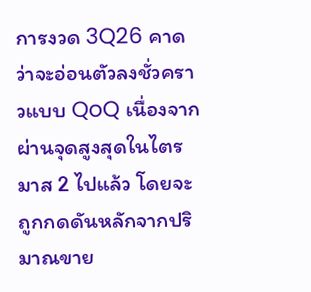การงวด 3Q26 คาดว่าจะอ่อนตัวลงชั่วคราวแบบ QoQ เนื่องจากผ่านจุดสูงสุดในไตรมาส 2 ไปแล้ว โดยจะถูกกดดันหลักจากปริมาณขาย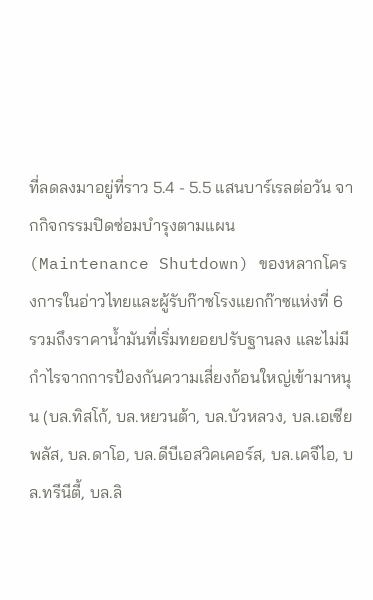ที่ลดลงมาอยู่ที่ราว 5.4 - 5.5 แสนบาร์เรลต่อวัน จากกิจกรรมปิดซ่อมบำรุงตามแผน (Maintenance Shutdown) ของหลากโครงการในอ่าวไทยและผู้รับก๊าซโรงแยกก๊าซแห่งที่ 6 รวมถึงราคาน้ำมันที่เริ่มทยอยปรับฐานลง และไม่มีกำไรจากการป้องกันความเสี่ยงก้อนใหญ่เข้ามาหนุน (บล.ทิสโก้, บล.หยวนต้า, บล.บัวหลวง, บล.เอเซียพลัส, บล.ดาโอ, บล.ดีบีเอสวิคเคอร์ส, บล.เคจีไอ, บล.ทรีนีตี้, บล.ลิ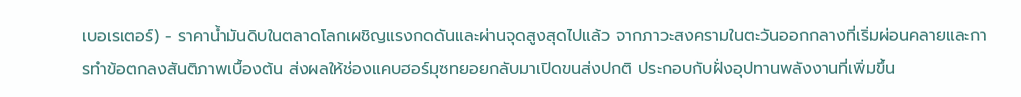เบอเรเตอร์) - ราคาน้ำมันดิบในตลาดโลกเผชิญแรงกดดันและผ่านจุดสูงสุดไปแล้ว จากภาวะสงครามในตะวันออกกลางที่เริ่มผ่อนคลายและการทำข้อตกลงสันติภาพเบื้องต้น ส่งผลให้ช่องแคบฮอร์มุซทยอยกลับมาเปิดขนส่งปกติ ประกอบกับฝั่งอุปทานพลังงานที่เพิ่มขึ้น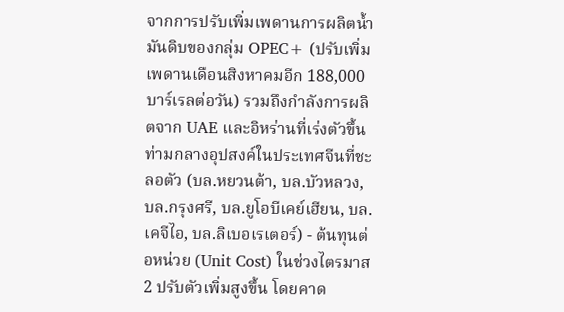จากการปรับเพิ่มเพดานการผลิตน้ำมันดิบของกลุ่ม OPEC+ (ปรับเพิ่มเพดานเดือนสิงหาคมอีก 188,000 บาร์เรลต่อวัน) รวมถึงกำลังการผลิตจาก UAE และอิหร่านที่เร่งตัวขึ้น ท่ามกลางอุปสงค์ในประเทศจีนที่ชะลอตัว (บล.หยวนต้า, บล.บัวหลวง, บล.กรุงศรี, บล.ยูโอบีเคย์เฮียน, บล.เคจีไอ, บล.ลิเบอเรเตอร์) - ต้นทุนต่อหน่วย (Unit Cost) ในช่วงไตรมาส 2 ปรับตัวเพิ่มสูงขึ้น โดยคาด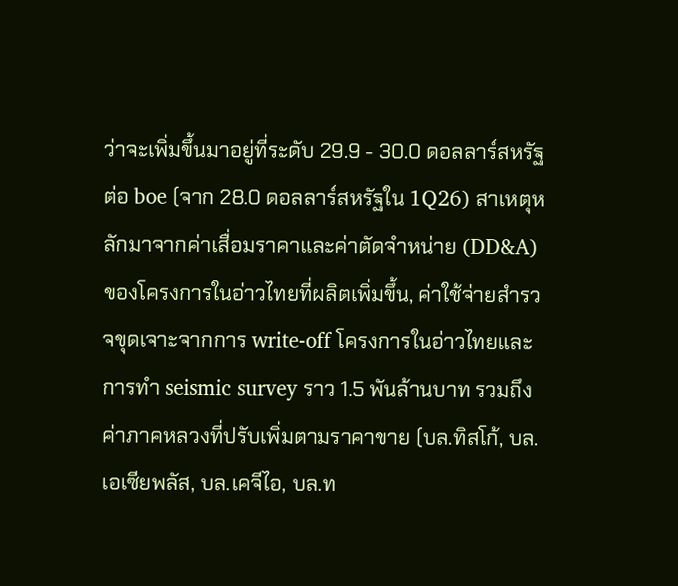ว่าจะเพิ่มขึ้นมาอยู่ที่ระดับ 29.9 - 30.0 ดอลลาร์สหรัฐต่อ boe (จาก 28.0 ดอลลาร์สหรัฐใน 1Q26) สาเหตุหลักมาจากค่าเสื่อมราคาและค่าตัดจำหน่าย (DD&A) ของโครงการในอ่าวไทยที่ผลิตเพิ่มขึ้น, ค่าใช้จ่ายสำรวจขุดเจาะจากการ write-off โครงการในอ่าวไทยและการทำ seismic survey ราว 1.5 พันล้านบาท รวมถึงค่าภาคหลวงที่ปรับเพิ่มตามราคาขาย (บล.ทิสโก้, บล.เอเซียพลัส, บล.เคจีไอ, บล.ท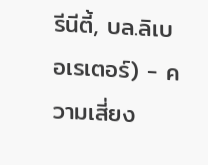รีนีตี้, บล.ลิเบอเรเตอร์) - ความเสี่ยง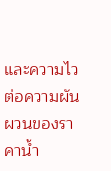และความไวต่อความผันผวนของราคาน้ำ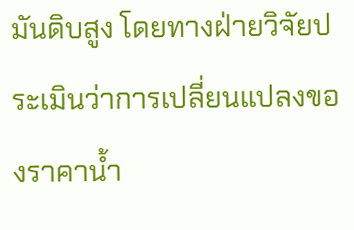มันดิบสูง โดยทางฝ่ายวิจัยประเมินว่าการเปลี่ยนแปลงของราคาน้ำ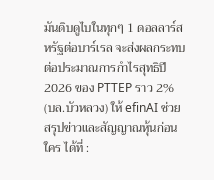มันดิบดูไบในทุกๆ 1 ดอลลาร์สหรัฐต่อบาร์เรล จะส่งผลกระทบต่อประมาณการกำไรสุทธิปี 2026 ของ PTTEP ราว 2% (บล.บัวหลวง) ให้ efinAI ช่วยสรุปข่าวและสัญญาณหุ้นก่อนใคร ได้ที่ :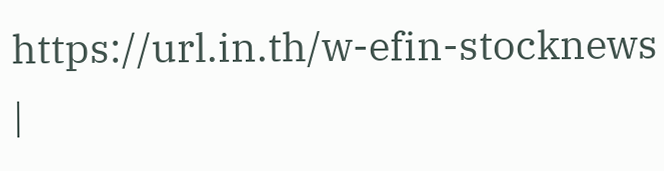https://url.in.th/w-efin-stocknews |